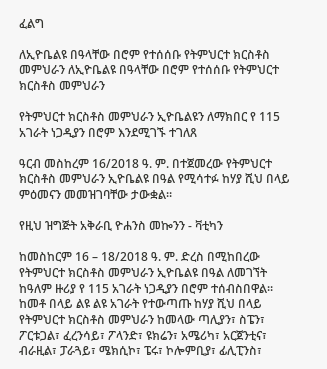ፈልግ

ለኢዮቤልዩ በዓላቸው በሮም የተሰሰቡ የትምህርተ ክርስቶስ መምህራን ለኢዮቤልዩ በዓላቸው በሮም የተሰሰቡ የትምህርተ ክርስቶስ መምህራን

የትምህርተ ክርስቶስ መምህራን ኢዮቤልዩን ለማክበር የ 115 አገራት ነጋዲያን በሮም እንደሚገኙ ተገለጸ

ዓርብ መስከረም 16/2018 ዓ. ም. በተጀመረው የትምህርተ ክርስቶስ መምህራን ኢዮቤልዩ በዓል የሚሳተፉ ከሃያ ሺህ በላይ ምዕመናን መመዝገባቸው ታውቋል።

የዚህ ዝግጅት አቅራቢ ዮሐንስ መኰንን - ቫቲካን

ከመስከርም 16 – 18/2018 ዓ. ም. ድረስ በሚከበረው የትምህርተ ክርስቶስ መምህራን ኢዮቤልዩ በዓል ለመገኘት ከዓለም ዙሪያ የ 115 አገራት ነጋዲያን በሮም ተሰብስበዋል። ከመቶ በላይ ልዩ ልዩ አገራት የተውጣጡ ከሃያ ሺህ በላይ የትምህርተ ክርስቶስ መምህራን ከመላው ጣሊያን፣ ስፔን፣ ፖርቱጋል፣ ፈረንሳይ፣ ፖላንድ፣ ዩክሬን፣ አሜሪካ፣ አርጀንቲና፣ ብራዚል፣ ፓራጓይ፣ ሜክሲኮ፣ ፔሩ፣ ኮሎምቢያ፣ ፊሊፒንስ፣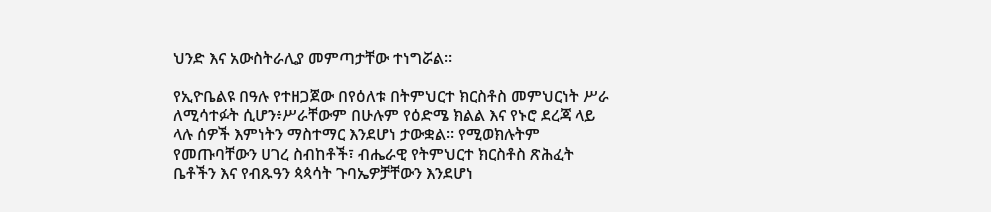ህንድ እና አውስትራሊያ መምጣታቸው ተነግሯል።

የኢዮቤልዩ በዓሉ የተዘጋጀው በየዕለቱ በትምህርተ ክርስቶስ መምህርነት ሥራ ለሚሳተፉት ሲሆን፥ሥራቸውም በሁሉም የዕድሜ ክልል እና የኑሮ ደረጃ ላይ ላሉ ሰዎች እምነትን ማስተማር እንደሆነ ታውቋል። የሚወክሉትም የመጡባቸውን ሀገረ ስብከቶች፣ ብሔራዊ የትምህርተ ክርስቶስ ጽሕፈት ቤቶችን እና የብጹዓን ጳጳሳት ጉባኤዎቻቸውን እንደሆነ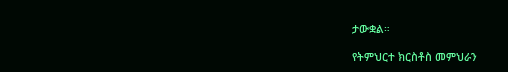ታውቋል።

የትምህርተ ክርስቶስ መምህራን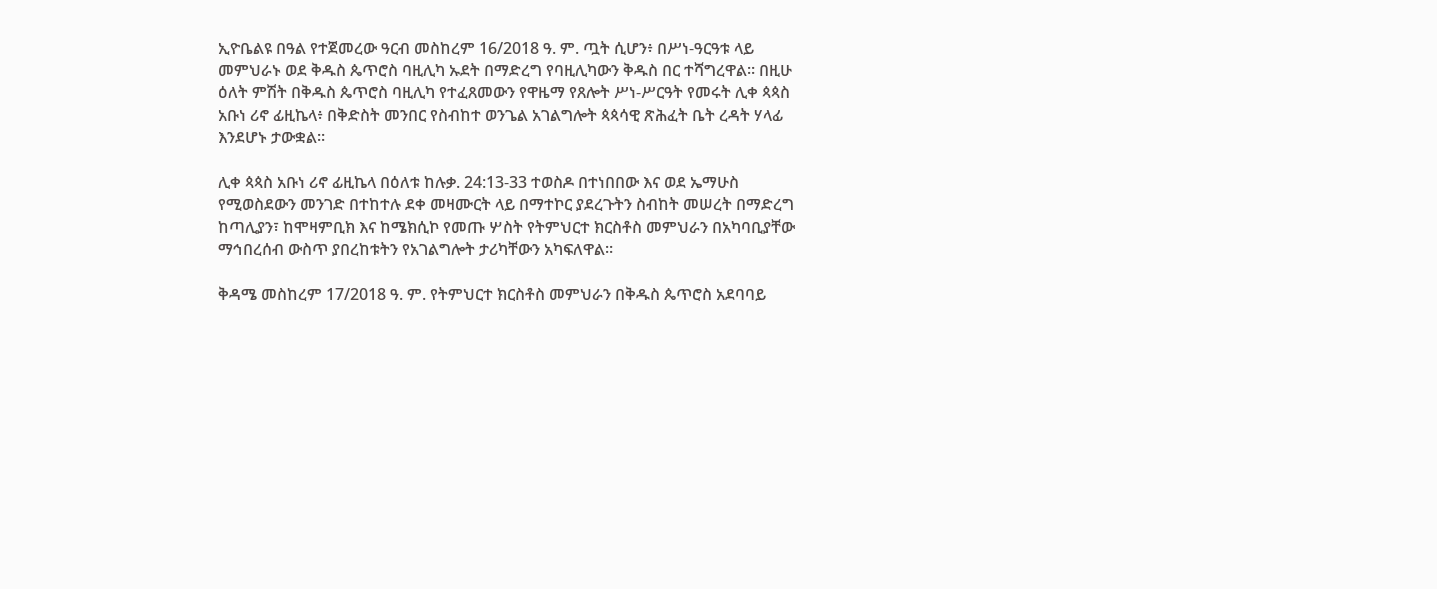ኢዮቤልዩ በዓል የተጀመረው ዓርብ መስከረም 16/2018 ዓ. ም. ጧት ሲሆን፥ በሥነ-ዓርዓቱ ላይ መምህራኑ ወደ ቅዱስ ጴጥሮስ ባዚሊካ ኡደት በማድረግ የባዚሊካውን ቅዱስ በር ተሻግረዋል። በዚሁ ዕለት ምሽት በቅዱስ ጴጥሮስ ባዚሊካ የተፈጸመውን የዋዜማ የጸሎት ሥነ-ሥርዓት የመሩት ሊቀ ጳጳስ አቡነ ሪኖ ፊዚኬላ፥ በቅድስት መንበር የስብከተ ወንጌል አገልግሎት ጳጳሳዊ ጽሕፈት ቤት ረዳት ሃላፊ እንደሆኑ ታውቋል።

ሊቀ ጳጳስ አቡነ ሪኖ ፊዚኬላ በዕለቱ ከሉቃ. 24:13-33 ተወስዶ በተነበበው እና ወደ ኤማሁስ የሚወስደውን መንገድ በተከተሉ ደቀ መዛሙርት ላይ በማተኮር ያደረጉትን ስብከት መሠረት በማድረግ  ከጣሊያን፣ ከሞዛምቢክ እና ከሜክሲኮ የመጡ ሦስት የትምህርተ ክርስቶስ መምህራን በአካባቢያቸው ማኅበረሰብ ውስጥ ያበረከቱትን የአገልግሎት ታሪካቸውን አካፍለዋል።

ቅዳሜ መስከረም 17/2018 ዓ. ም. የትምህርተ ክርስቶስ መምህራን በቅዱስ ጴጥሮስ አደባባይ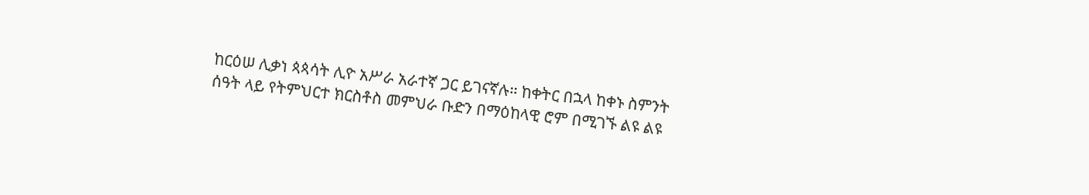ከርዕሠ ሊቃነ ጳጳሳት ሊዮ አሥራ አራተኛ ጋር ይገናኛሉ። ከቀትር በኋላ ከቀኑ ስምንት ሰዓት ላይ የትምህርተ ክርስቶስ መምህራ ቡድን በማዕከላዊ ሮም በሚገኙ ልዩ ልዩ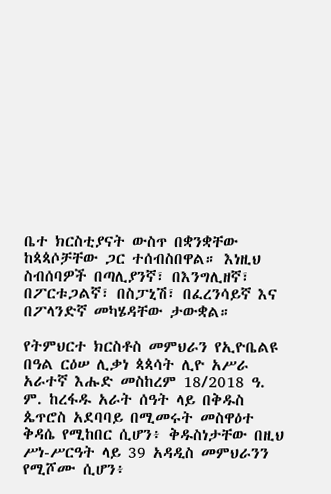ቤተ ክርስቲያናት ውስጥ በቋንቋቸው ከጳጳሶቻቸው ጋር ተሰብስበዋል። እነዚህ ስብሰባዎች በጣሊያንኛ፣ በእንግሊዘኛ፣ በፖርቱጋልኛ፣ በስፓኒሽ፣ በፈረንሳይኛ እና በፖላንድኛ መካሄዳቸው ታውቋል።

የትምህርተ ክርስቶስ መምህራን የኢዮቤልዩ በዓል ርዕሠ ሊቃነ ጳጳሳት ሊዮ አሥራ አራተኛ እሑድ መስከረም 18/2018 ዓ. ም. ከረፋዱ አራት ሰዓት ላይ በቅዱስ ጴጥሮስ አደባባይ በሚመሩት መስዋዕተ ቅዳሴ የሚከበር ሲሆን፥ ቅዱስነታቸው በዚህ ሥነ-ሥርዓት ላይ 39 አዳዲስ መምህራንን የሚሾሙ ሲሆን፥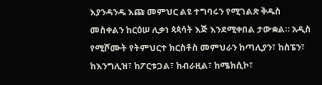እያንዳንዱ እጩ መምህር ልዩ ተግባሩን የሚገልጽ ቅዱስ መስቀልን ከርዕሠ ሊቃነ ጳጳሳት እጅ እንደሚቀበል ታውቋል። አዲስ የሚሾሙት የትምህርተ ክርስቶስ መምህራን ከጣሊያን፣ ከስፔን፣ ከእንግሊዝ፣ ከፖርቱጋል፣ ከብራዚል፣ ከሜክሲኮ፣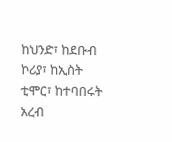ከህንድ፣ ከደቡብ ኮሪያ፣ ከኢስት ቲሞር፣ ከተባበሩት አረብ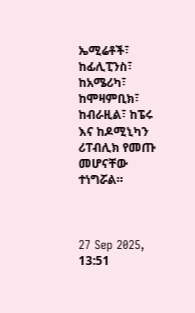ኤሚሬቶች፣ ከፊሊፒንስ፣ ከአሜሪካ፣ ከሞዛምቢክ፣ ከብራዚል፣ ከፔሩ እና ከዶሚኒካን ሪፐብሊክ የመጡ መሆናቸው ተነግሯል።



27 Sep 2025, 13:51